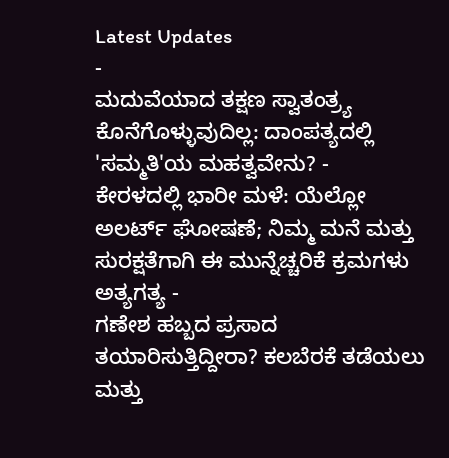Latest Updates
-
ಮದುವೆಯಾದ ತಕ್ಷಣ ಸ್ವಾತಂತ್ರ್ಯ ಕೊನೆಗೊಳ್ಳುವುದಿಲ್ಲ: ದಾಂಪತ್ಯದಲ್ಲಿ 'ಸಮ್ಮತಿ'ಯ ಮಹತ್ವವೇನು? -
ಕೇರಳದಲ್ಲಿ ಭಾರೀ ಮಳೆ: ಯೆಲ್ಲೋ ಅಲರ್ಟ್ ಘೋಷಣೆ; ನಿಮ್ಮ ಮನೆ ಮತ್ತು ಸುರಕ್ಷತೆಗಾಗಿ ಈ ಮುನ್ನೆಚ್ಚರಿಕೆ ಕ್ರಮಗಳು ಅತ್ಯಗತ್ಯ -
ಗಣೇಶ ಹಬ್ಬದ ಪ್ರಸಾದ ತಯಾರಿಸುತ್ತಿದ್ದೀರಾ? ಕಲಬೆರಕೆ ತಡೆಯಲು ಮತ್ತು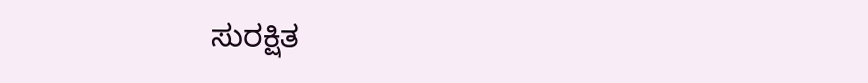ಸುರಕ್ಷಿತ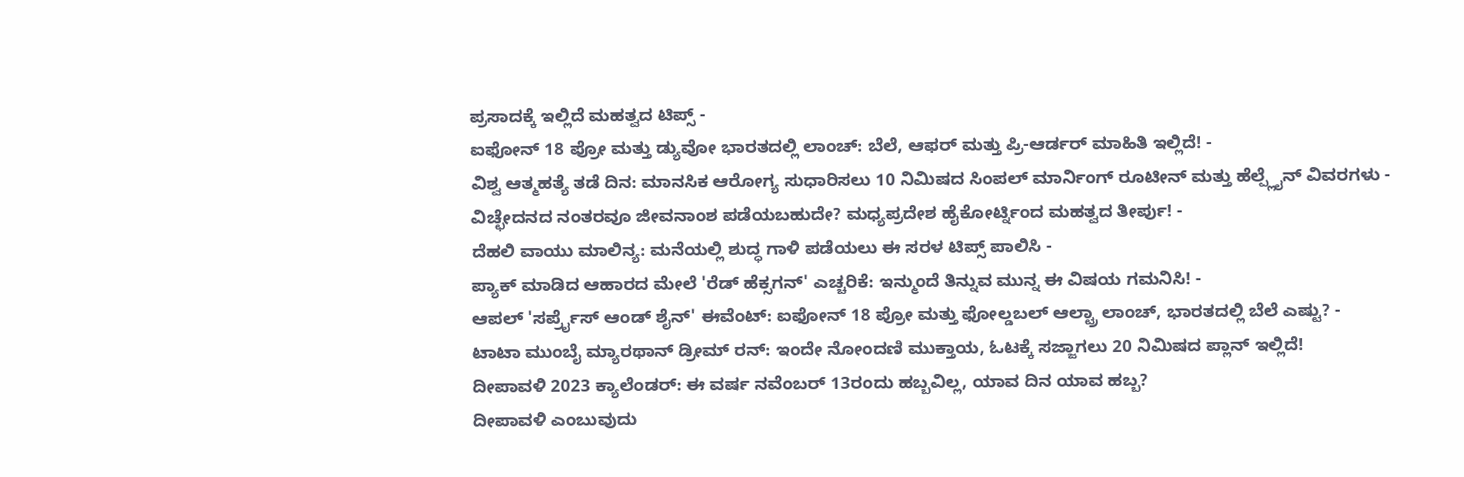ಪ್ರಸಾದಕ್ಕೆ ಇಲ್ಲಿದೆ ಮಹತ್ವದ ಟಿಪ್ಸ್ -
ಐಫೋನ್ 18 ಪ್ರೋ ಮತ್ತು ಡ್ಯುವೋ ಭಾರತದಲ್ಲಿ ಲಾಂಚ್: ಬೆಲೆ, ಆಫರ್ ಮತ್ತು ಪ್ರಿ-ಆರ್ಡರ್ ಮಾಹಿತಿ ಇಲ್ಲಿದೆ! -
ವಿಶ್ವ ಆತ್ಮಹತ್ಯೆ ತಡೆ ದಿನ: ಮಾನಸಿಕ ಆರೋಗ್ಯ ಸುಧಾರಿಸಲು 10 ನಿಮಿಷದ ಸಿಂಪಲ್ ಮಾರ್ನಿಂಗ್ ರೂಟೀನ್ ಮತ್ತು ಹೆಲ್ಪ್ಲೈನ್ ವಿವರಗಳು -
ವಿಚ್ಛೇದನದ ನಂತರವೂ ಜೀವನಾಂಶ ಪಡೆಯಬಹುದೇ? ಮಧ್ಯಪ್ರದೇಶ ಹೈಕೋರ್ಟ್ನಿಂದ ಮಹತ್ವದ ತೀರ್ಪು! -
ದೆಹಲಿ ವಾಯು ಮಾಲಿನ್ಯ: ಮನೆಯಲ್ಲಿ ಶುದ್ಧ ಗಾಳಿ ಪಡೆಯಲು ಈ ಸರಳ ಟಿಪ್ಸ್ ಪಾಲಿಸಿ -
ಪ್ಯಾಕ್ ಮಾಡಿದ ಆಹಾರದ ಮೇಲೆ 'ರೆಡ್ ಹೆಕ್ಸಗನ್' ಎಚ್ಚರಿಕೆ: ಇನ್ಮುಂದೆ ತಿನ್ನುವ ಮುನ್ನ ಈ ವಿಷಯ ಗಮನಿಸಿ! -
ಆಪಲ್ 'ಸರ್ಪ್ರೈಸ್ ಆಂಡ್ ಶೈನ್' ಈವೆಂಟ್: ಐಫೋನ್ 18 ಪ್ರೋ ಮತ್ತು ಫೋಲ್ಡಬಲ್ ಆಲ್ಟ್ರಾ ಲಾಂಚ್, ಭಾರತದಲ್ಲಿ ಬೆಲೆ ಎಷ್ಟು? -
ಟಾಟಾ ಮುಂಬೈ ಮ್ಯಾರಥಾನ್ ಡ್ರೀಮ್ ರನ್: ಇಂದೇ ನೋಂದಣಿ ಮುಕ್ತಾಯ, ಓಟಕ್ಕೆ ಸಜ್ಜಾಗಲು 20 ನಿಮಿಷದ ಪ್ಲಾನ್ ಇಲ್ಲಿದೆ!
ದೀಪಾವಳಿ 2023 ಕ್ಯಾಲೆಂಡರ್: ಈ ವರ್ಷ ನವೆಂಬರ್ 13ರಂದು ಹಬ್ಬವಿಲ್ಲ, ಯಾವ ದಿನ ಯಾವ ಹಬ್ಬ?
ದೀಪಾವಳಿ ಎಂಬುವುದು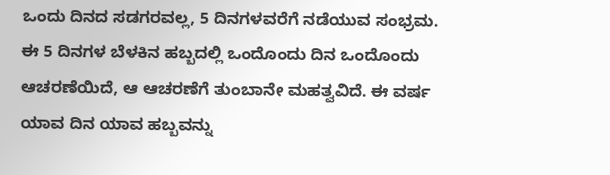ಒಂದು ದಿನದ ಸಡಗರವಲ್ಲ, 5 ದಿನಗಳವರೆಗೆ ನಡೆಯುವ ಸಂಭ್ರಮ. ಈ 5 ದಿನಗಳ ಬೆಳಕಿನ ಹಬ್ಬದಲ್ಲಿ ಒಂದೊಂದು ದಿನ ಒಂದೊಂದು ಆಚರಣೆಯಿದೆ, ಆ ಆಚರಣೆಗೆ ತುಂಬಾನೇ ಮಹತ್ವವಿದೆ. ಈ ವರ್ಷ ಯಾವ ದಿನ ಯಾವ ಹಬ್ಬವನ್ನು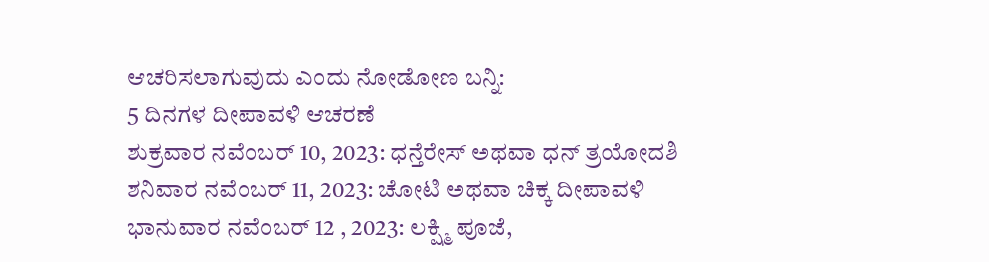ಆಚರಿಸಲಾಗುವುದು ಎಂದು ನೋಡೋಣ ಬನ್ನಿ:
5 ದಿನಗಳ ದೀಪಾವಳಿ ಆಚರಣೆ
ಶುಕ್ರವಾರ ನವೆಂಬರ್ 10, 2023: ಧನ್ತೆರೇಸ್ ಅಥವಾ ಧನ್ ತ್ರಯೋದಶಿ
ಶನಿವಾರ ನವೆಂಬರ್ 11, 2023: ಚೋಟಿ ಅಥವಾ ಚಿಕ್ಕ ದೀಪಾವಳಿ
ಭಾನುವಾರ ನವೆಂಬರ್ 12 , 2023: ಲಕ್ಷ್ಮಿ ಪೂಜೆ,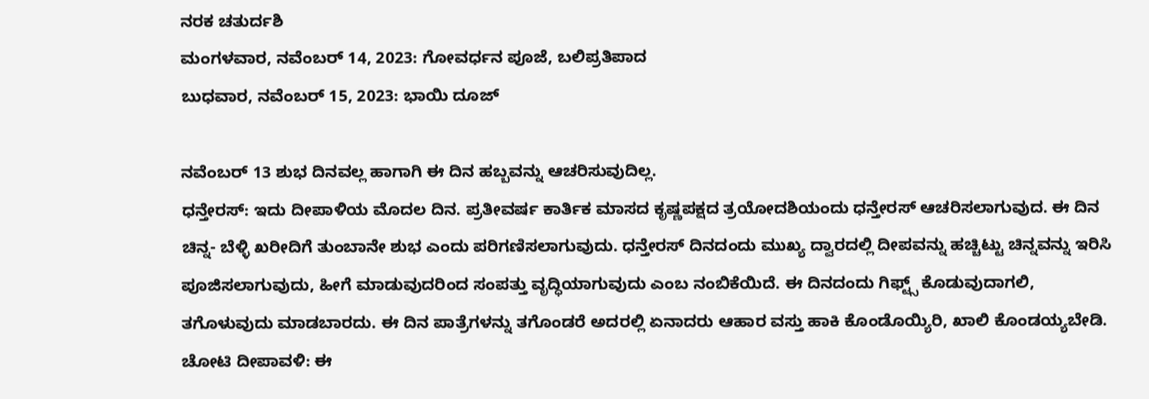ನರಕ ಚತುರ್ದಶಿ
ಮಂಗಳವಾರ, ನವೆಂಬರ್ 14, 2023: ಗೋವರ್ಧನ ಪೂಜೆ, ಬಲಿಪ್ರತಿಪಾದ
ಬುಧವಾರ, ನವೆಂಬರ್ 15, 2023: ಭಾಯಿ ದೂಜ್

ನವೆಂಬರ್ 13 ಶುಭ ದಿನವಲ್ಲ ಹಾಗಾಗಿ ಈ ದಿನ ಹಬ್ಬವನ್ನು ಆಚರಿಸುವುದಿಲ್ಲ.
ಧನ್ತೇರಸ್: ಇದು ದೀಪಾಳಿಯ ಮೊದಲ ದಿನ. ಪ್ರತೀವರ್ಷ ಕಾರ್ತಿಕ ಮಾಸದ ಕೃಷ್ಣಪಕ್ಷದ ತ್ರಯೋದಶಿಯಂದು ಧನ್ತೇರಸ್ ಆಚರಿಸಲಾಗುವುದ. ಈ ದಿನ ಚಿನ್ನ- ಬೆಳ್ಳಿ ಖರೀದಿಗೆ ತುಂಬಾನೇ ಶುಭ ಎಂದು ಪರಿಗಣಿಸಲಾಗುವುದು. ಧನ್ತೇರಸ್ ದಿನದಂದು ಮುಖ್ಯ ದ್ವಾರದಲ್ಲಿ ದೀಪವನ್ನು ಹಚ್ಚಿಟ್ಟು ಚಿನ್ನವನ್ನು ಇರಿಸಿ ಪೂಜಿಸಲಾಗುವುದು, ಹೀಗೆ ಮಾಡುವುದರಿಂದ ಸಂಪತ್ತು ವೃದ್ಧಿಯಾಗುವುದು ಎಂಬ ನಂಬಿಕೆಯಿದೆ. ಈ ದಿನದಂದು ಗಿಫ್ಟ್ಸ್ ಕೊಡುವುದಾಗಲಿ, ತಗೊಳುವುದು ಮಾಡಬಾರದು. ಈ ದಿನ ಪಾತ್ರೆಗಳನ್ನು ತಗೊಂಡರೆ ಅದರಲ್ಲಿ ಏನಾದರು ಆಹಾರ ವಸ್ತು ಹಾಕಿ ಕೊಂಡೊಯ್ಯಿರಿ, ಖಾಲಿ ಕೊಂಡಯ್ಯಬೇಡಿ.
ಚೋಟಿ ದೀಪಾವಳಿ: ಈ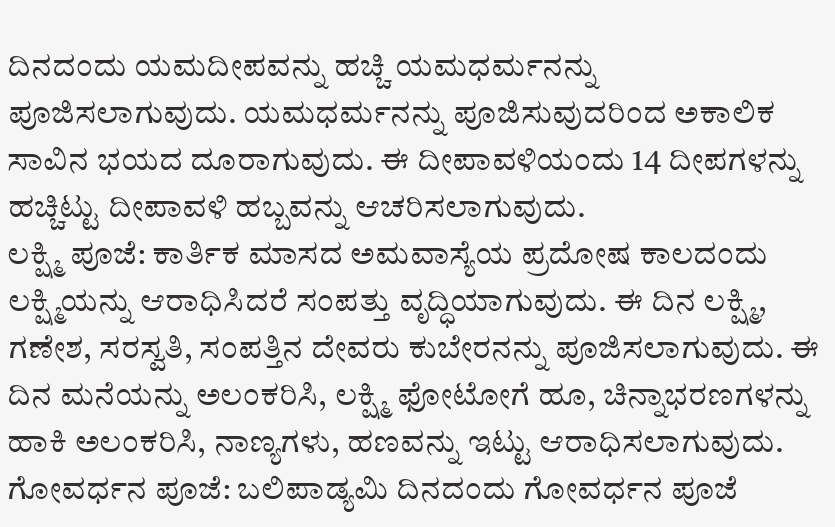ದಿನದಂದು ಯಮದೀಪವನ್ನು ಹಚ್ಚಿ ಯಮಧರ್ಮನನ್ನು ಪೂಜಿಸಲಾಗುವುದು. ಯಮಧರ್ಮನನ್ನು ಪೂಜಿಸುವುದರಿಂದ ಅಕಾಲಿಕ ಸಾವಿನ ಭಯದ ದೂರಾಗುವುದು. ಈ ದೀಪಾವಳಿಯಂದು 14 ದೀಪಗಳನ್ನು ಹಚ್ಚಿಟ್ಟು ದೀಪಾವಳಿ ಹಬ್ಬವನ್ನು ಆಚರಿಸಲಾಗುವುದು.
ಲಕ್ಷ್ಮಿ ಪೂಜೆ: ಕಾರ್ತಿಕ ಮಾಸದ ಅಮವಾಸ್ಯೆಯ ಪ್ರದೋಷ ಕಾಲದಂದು ಲಕ್ಷ್ಮಿಯನ್ನು ಆರಾಧಿಸಿದರೆ ಸಂಪತ್ತು ವೃದ್ಧಿಯಾಗುವುದು. ಈ ದಿನ ಲಕ್ಷ್ಮಿ, ಗಣೇಶ, ಸರಸ್ವತಿ, ಸಂಪತ್ತಿನ ದೇವರು ಕುಬೇರನನ್ನು ಪೂಜಿಸಲಾಗುವುದು. ಈ ದಿನ ಮನೆಯನ್ನು ಅಲಂಕರಿಸಿ, ಲಕ್ಷ್ಮಿ ಫೋಟೋಗೆ ಹೂ, ಚಿನ್ನಾಭರಣಗಳನ್ನು ಹಾಕಿ ಅಲಂಕರಿಸಿ, ನಾಣ್ಯಗಳು, ಹಣವನ್ನು ಇಟ್ಟು ಆರಾಧಿಸಲಾಗುವುದು.
ಗೋವರ್ಧನ ಪೂಜೆ: ಬಲಿಪಾಡ್ಯಮಿ ದಿನದಂದು ಗೋವರ್ಧನ ಪೂಜೆ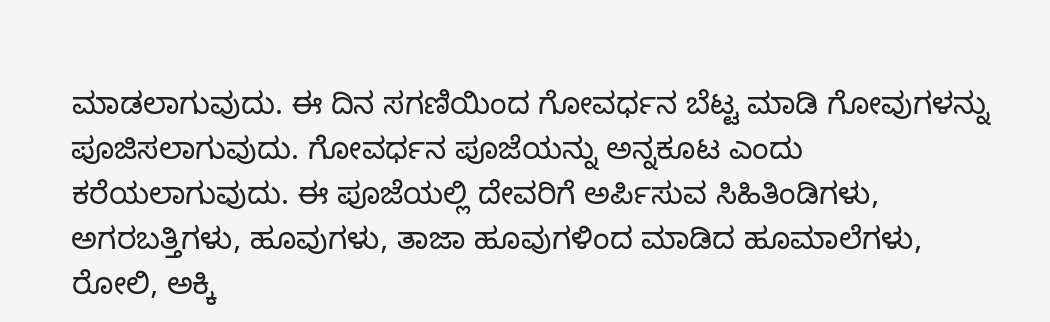ಮಾಡಲಾಗುವುದು. ಈ ದಿನ ಸಗಣಿಯಿಂದ ಗೋವರ್ಧನ ಬೆಟ್ಟ ಮಾಡಿ ಗೋವುಗಳನ್ನು ಪೂಜಿಸಲಾಗುವುದು. ಗೋವರ್ಧನ ಪೂಜೆಯನ್ನು ಅನ್ನಕೂಟ ಎಂದು ಕರೆಯಲಾಗುವುದು. ಈ ಪೂಜೆಯಲ್ಲಿ ದೇವರಿಗೆ ಅರ್ಪಿಸುವ ಸಿಹಿತಿಂಡಿಗಳು, ಅಗರಬತ್ತಿಗಳು, ಹೂವುಗಳು, ತಾಜಾ ಹೂವುಗಳಿಂದ ಮಾಡಿದ ಹೂಮಾಲೆಗಳು, ರೋಲಿ, ಅಕ್ಕಿ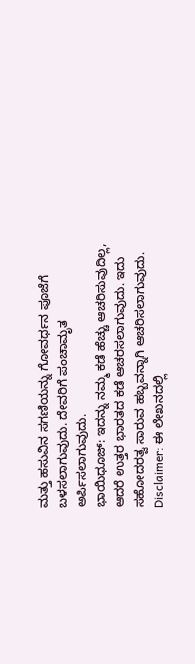ಮತ್ತು ಹಸುವಿನ ಸಗಣಿಯನ್ನು ಗೋವರ್ಧನ ಪೂಜೆಗೆ ಬಳಸಲಾಗುವುದು. ದೇವರಿಗೆ ಪಂಚಾಮೃತ ಅರ್ಪಿಸಲಾಗುವುದು.
ಭಾಯಿಧೂಜ್: ಇದನ್ನು ನಮ್ಮ ಕಡೆ ಹೆಚ್ಚು ಆಚರಿಸುವುದಿಲ್ಲ, ಆದರೆ ಉತ್ತರ ಭಾರತದ ಕಡೆ ಆಚರಸಲಾಗುವುದು. ಇದು ಸಹೋದರತ್ವ ಸಾರುವ ಹಬ್ಬವನ್ನಾಗಿ ಆಚರಿಸಲಾಗುವುದು.
Disclaimer: ಈ ಲೇಖನದಲ್ಲಿ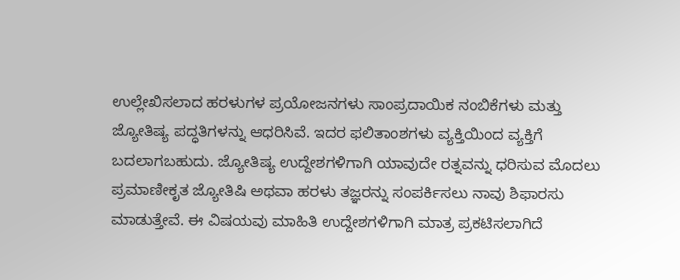ಉಲ್ಲೇಖಿಸಲಾದ ಹರಳುಗಳ ಪ್ರಯೋಜನಗಳು ಸಾಂಪ್ರದಾಯಿಕ ನಂಬಿಕೆಗಳು ಮತ್ತು ಜ್ಯೋತಿಷ್ಯ ಪದ್ಧತಿಗಳನ್ನು ಆಧರಿಸಿವೆ. ಇದರ ಫಲಿತಾಂಶಗಳು ವ್ಯಕ್ತಿಯಿಂದ ವ್ಯಕ್ತಿಗೆ ಬದಲಾಗಬಹುದು. ಜ್ಯೋತಿಷ್ಯ ಉದ್ದೇಶಗಳಿಗಾಗಿ ಯಾವುದೇ ರತ್ನವನ್ನು ಧರಿಸುವ ಮೊದಲು ಪ್ರಮಾಣೀಕೃತ ಜ್ಯೋತಿಷಿ ಅಥವಾ ಹರಳು ತಜ್ಞರನ್ನು ಸಂಪರ್ಕಿಸಲು ನಾವು ಶಿಫಾರಸು ಮಾಡುತ್ತೇವೆ. ಈ ವಿಷಯವು ಮಾಹಿತಿ ಉದ್ದೇಶಗಳಿಗಾಗಿ ಮಾತ್ರ ಪ್ರಕಟಿಸಲಾಗಿದೆ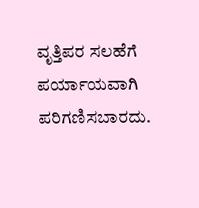ವೃತ್ತಿಪರ ಸಲಹೆಗೆ ಪರ್ಯಾಯವಾಗಿ ಪರಿಗಣಿಸಬಾರದು.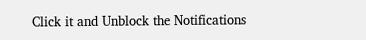Click it and Unblock the Notifications